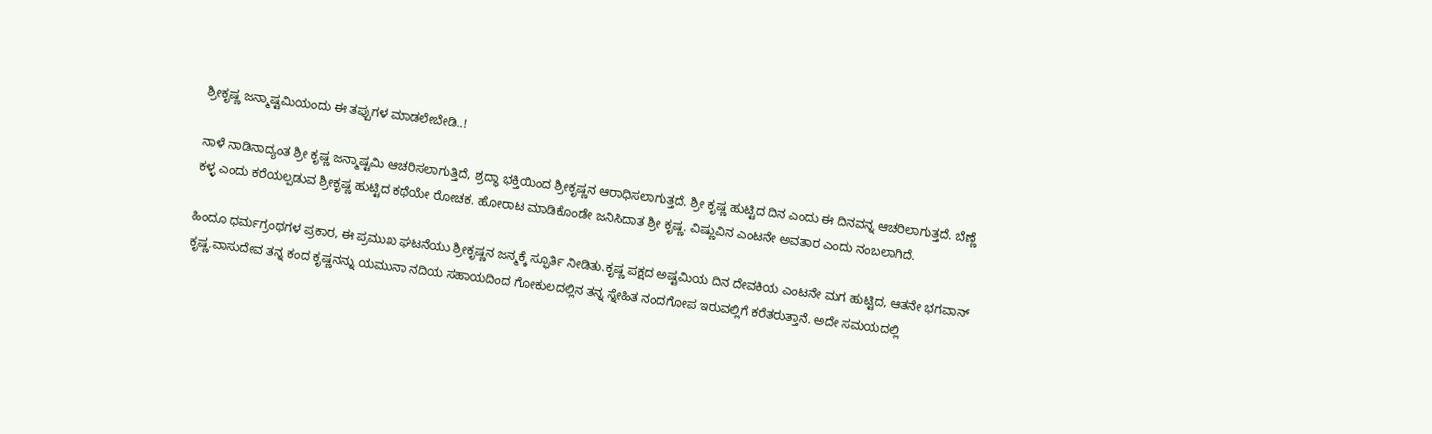ಶ್ರೀಕೃಷ್ಣ ಜನ್ಮಾಷ್ಟಮಿಯಂದು ಈ ತಪ್ಪುಗಳ ಮಾಡಲೇಬೇಡಿ..!

ನಾಳೆ ನಾಡಿನಾದ್ಯಂತ ಶ್ರೀ ಕೃಷ್ಣ ಜನ್ಮಾಷ್ಟಮಿ ಆಚರಿಸಲಾಗುತ್ತಿದೆ, ಶ್ರದ್ಧಾ ಭಕ್ತಿಯಿಂದ ಶ್ರೀಕೃಷ್ಣನ ಆರಾಧಿಸಲಾಗುತ್ತದೆ. ಶ್ರೀ ಕೃಷ್ಣ ಹುಟ್ಟಿದ ದಿನ ಎಂದು ಈ ದಿನವನ್ನ ಆಚರಿಲಾಗುತ್ತದೆ. ಬೆಣ್ಣೆ ಕಳ್ಳ ಎಂದು ಕರೆಯಲ್ಪಡುವ ಶ್ರೀಕೃಷ್ಣ ಹುಟ್ಟಿದ ಕಥೆಯೇ ರೋಚಕ. ಹೋರಾಟ ಮಾಡಿಕೊಂಡೇ ಜನಿಸಿದಾತ ಶ್ರೀ ಕೃಷ್ಣ. ವಿಷ್ಣುವಿನ ಎಂಟನೇ ಅವತಾರ ಎಂದು ನಂಬಲಾಗಿದೆ.

ಹಿಂದೂ ಧರ್ಮಗ್ರಂಥಗಳ ಪ್ರಕಾರ, ಈ ಪ್ರಮುಖ ಘಟನೆಯು ಶ್ರೀಕೃಷ್ಣನ ಜನ್ಮಕ್ಕೆ ಸ್ಫೂರ್ತಿ ನೀಡಿತು.ಕೃಷ್ಣ ಪಕ್ಷದ ಅಷ್ಟಮಿಯ ದಿನ ದೇವಕಿಯ ಎಂಟನೇ ಮಗ ಹುಟ್ಟಿದ, ಆತನೇ ಭಗವಾನ್‌ ಕೃಷ್ಣ.ವಾಸುದೇವ ತನ್ನ ಕಂದ ಕೃಷ್ಣನನ್ನು ಯಮುನಾ ನದಿಯ ಸಹಾಯದಿಂದ ಗೋಕುಲದಲ್ಲಿನ ತನ್ನ ಸ್ನೇಹಿತ ನಂದಗೋಪ ಇರುವಲ್ಲಿಗೆ ಕರೆತರುತ್ತಾನೆ. ಅದೇ ಸಮಯದಲ್ಲಿ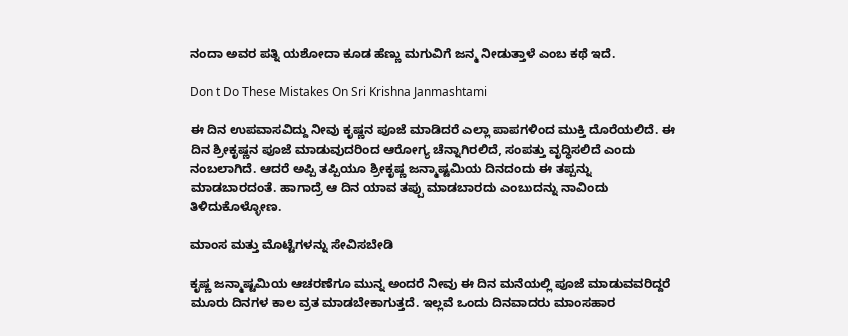ನಂದಾ ಅವರ ಪತ್ನಿ ಯಶೋದಾ ಕೂಡ ಹೆಣ್ಣು ಮಗುವಿಗೆ ಜನ್ಮ ನೀಡುತ್ತಾಳೆ ಎಂಬ ಕಥೆ ಇದೆ.

Don t Do These Mistakes On Sri Krishna Janmashtami

ಈ ದಿನ ಉಪವಾಸವಿದ್ದು ನೀವು ಕೃಷ್ಣನ ಪೂಜೆ ಮಾಡಿದರೆ ಎಲ್ಲಾ ಪಾಪಗಳಿಂದ ಮುಕ್ತಿ ದೊರೆಯಲಿದೆ. ಈ ದಿನ ಶ್ರೀಕೃಷ್ಣನ ಪೂಜೆ ಮಾಡುವುದರಿಂದ ಆರೋಗ್ಯ ಚೆನ್ನಾಗಿರಲಿದೆ, ಸಂಪತ್ತು ವೃದ್ಧಿಸಲಿದೆ ಎಂದು ನಂಬಲಾಗಿದೆ. ಆದರೆ ಅಪ್ಪಿ ತಪ್ಪಿಯೂ ಶ್ರೀಕೃಷ್ಣ ಜನ್ಮಾಷ್ಟಮಿಯ ದಿನದಂದು ಈ ತಪ್ಪನ್ನು ಮಾಡಬಾರದಂತೆ. ಹಾಗಾದ್ರೆ ಆ ದಿನ ಯಾವ ತಪ್ಪು ಮಾಡಬಾರದು ಎಂಬುದನ್ನು ನಾವಿಂದು ತಿಳಿದುಕೊಳ್ಳೋಣ.

ಮಾಂಸ ಮತ್ತು ಮೊಟ್ಟೆಗಳನ್ನು ಸೇವಿಸಬೇಡಿ

ಕೃಷ್ಣ ಜನ್ಮಾಷ್ಟಮಿಯ ಆಚರಣೆಗೂ ಮುನ್ನ ಅಂದರೆ ನೀವು ಈ ದಿನ ಮನೆಯಲ್ಲಿ ಪೂಜೆ ಮಾಡುವವರಿದ್ದರೆ ಮೂರು ದಿನಗಳ ಕಾಲ ವ್ರತ ಮಾಡಬೇಕಾಗುತ್ತದೆ. ಇಲ್ಲವೆ ಒಂದು ದಿನವಾದರು ಮಾಂಸಹಾರ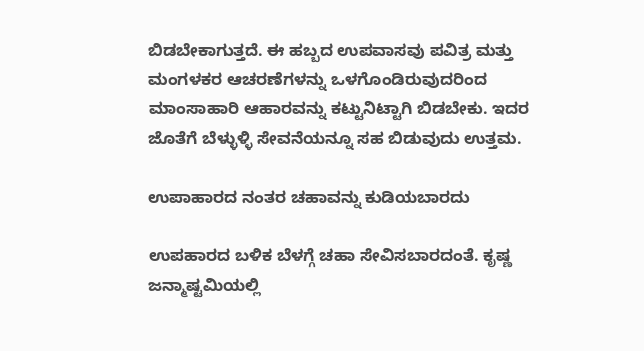ಬಿಡಬೇಕಾಗುತ್ತದೆ. ಈ ಹಬ್ಬದ ಉಪವಾಸವು ಪವಿತ್ರ ಮತ್ತು ಮಂಗಳಕರ ಆಚರಣೆಗಳನ್ನು ಒಳಗೊಂಡಿರುವುದರಿಂದ ಮಾಂಸಾಹಾರಿ ಆಹಾರವನ್ನು ಕಟ್ಟುನಿಟ್ಟಾಗಿ ಬಿಡಬೇಕು. ಇದರ ಜೊತೆಗೆ ಬೆಳ್ಳುಳ್ಳಿ ಸೇವನೆಯನ್ನೂ ಸಹ ಬಿಡುವುದು ಉತ್ತಮ.

ಉಪಾಹಾರದ ನಂತರ ಚಹಾವನ್ನು ಕುಡಿಯಬಾರದು

ಉಪಹಾರದ ಬಳಿಕ ಬೆಳಗ್ಗೆ ಚಹಾ ಸೇವಿಸಬಾರದಂತೆ. ಕೃಷ್ಣ ಜನ್ಮಾಷ್ಟಮಿಯಲ್ಲಿ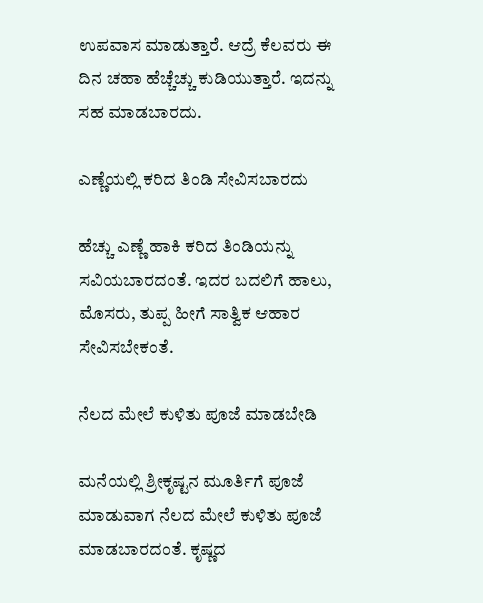ಉಪವಾಸ ಮಾಡುತ್ತಾರೆ. ಆದ್ರೆ ಕೆಲವರು ಈ ದಿನ ಚಹಾ ಹೆಚ್ಚೆಚ್ಚು ಕುಡಿಯುತ್ತಾರೆ. ಇದನ್ನು ಸಹ ಮಾಡಬಾರದು.

ಎಣ್ಣೆಯಲ್ಲಿ ಕರಿದ ತಿಂಡಿ ಸೇವಿಸಬಾರದು

ಹೆಚ್ಚು ಎಣ್ಣೆ ಹಾಕಿ ಕರಿದ ತಿಂಡಿಯನ್ನು ಸವಿಯಬಾರದಂತೆ. ಇದರ ಬದಲಿಗೆ ಹಾಲು, ಮೊಸರು, ತುಪ್ಪ ಹೀಗೆ ಸಾತ್ವಿಕ ಆಹಾರ ಸೇವಿಸಬೇಕಂತೆ.

ನೆಲದ ಮೇಲೆ ಕುಳಿತು ಪೂಜೆ ಮಾಡಬೇಡಿ

ಮನೆಯಲ್ಲಿ ಶ್ರೀಕೃಷ್ಟನ ಮೂರ್ತಿಗೆ ಪೂಜೆ ಮಾಡುವಾಗ ನೆಲದ ಮೇಲೆ ಕುಳಿತು ಪೂಜೆ ಮಾಡಬಾರದಂತೆ. ಕೃಷ್ಣದ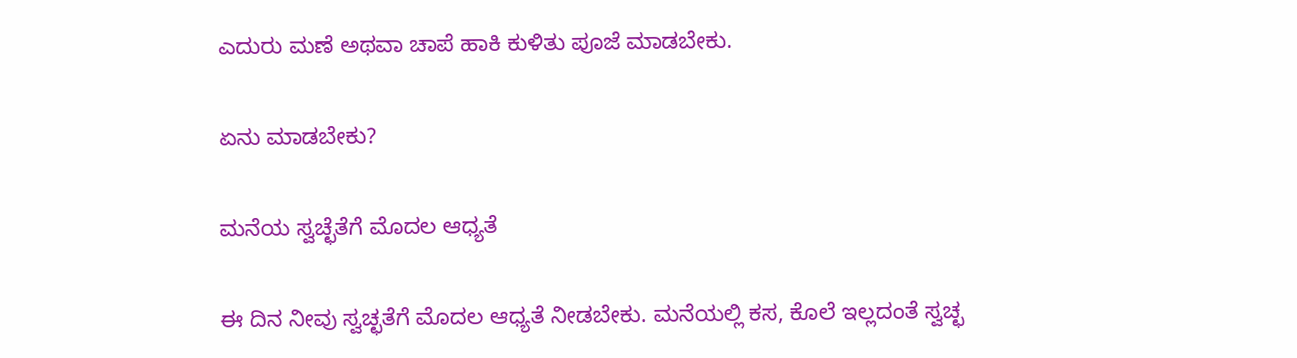ಎದುರು ಮಣೆ ಅಥವಾ ಚಾಪೆ ಹಾಕಿ ಕುಳಿತು ಪೂಜೆ ಮಾಡಬೇಕು.

ಏನು ಮಾಡಬೇಕು?

ಮನೆಯ ಸ್ವಚ್ಛೆತೆಗೆ ಮೊದಲ ಆಧ್ಯತೆ

ಈ ದಿನ ನೀವು ಸ್ವಚ್ಛತೆಗೆ ಮೊದಲ ಆಧ್ಯತೆ ನೀಡಬೇಕು. ಮನೆಯಲ್ಲಿ ಕಸ, ಕೊಲೆ ಇಲ್ಲದಂತೆ ಸ್ವಚ್ಛ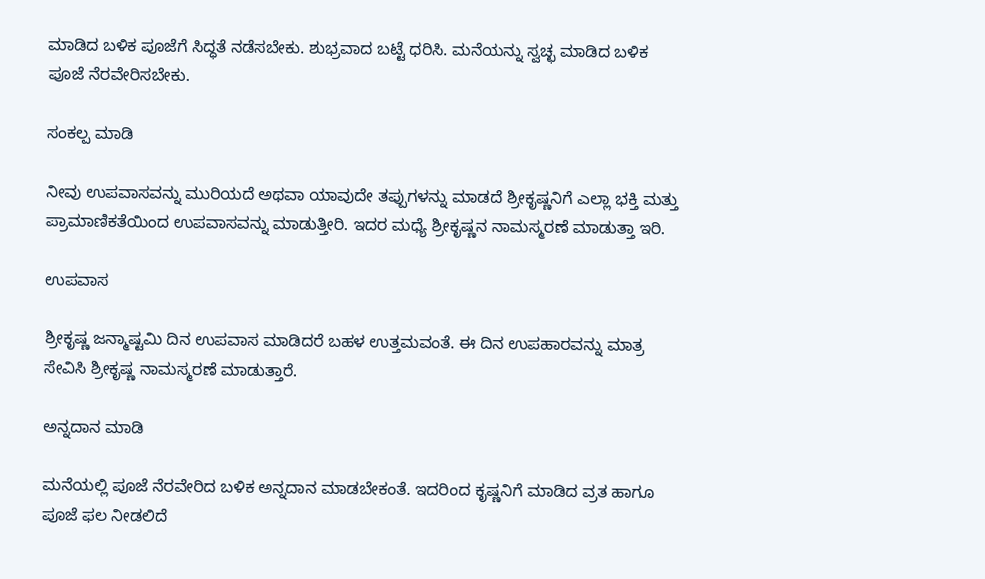ಮಾಡಿದ ಬಳಿಕ ಪೂಜೆಗೆ ಸಿದ್ಧತೆ ನಡೆಸಬೇಕು. ಶುಭ್ರವಾದ ಬಟ್ಟೆ ಧರಿಸಿ. ಮನೆಯನ್ನು ಸ್ವಚ್ಛ ಮಾಡಿದ ಬಳಿಕ ಪೂಜೆ ನೆರವೇರಿಸಬೇಕು.

ಸಂಕಲ್ಪ ಮಾಡಿ

ನೀವು ಉಪವಾಸವನ್ನು ಮುರಿಯದೆ ಅಥವಾ ಯಾವುದೇ ತಪ್ಪುಗಳನ್ನು ಮಾಡದೆ ಶ್ರೀಕೃಷ್ಣನಿಗೆ ಎಲ್ಲಾ ಭಕ್ತಿ ಮತ್ತು ಪ್ರಾಮಾಣಿಕತೆಯಿಂದ ಉಪವಾಸವನ್ನು ಮಾಡುತ್ತೀರಿ. ಇದರ ಮಧ್ಯೆ ಶ್ರೀಕೃಷ್ಣನ ನಾಮಸ್ಮರಣೆ ಮಾಡುತ್ತಾ ಇರಿ.

ಉಪವಾಸ

ಶ್ರೀಕೃಷ್ಣ ಜನ್ಮಾಷ್ಟಮಿ ದಿನ ಉಪವಾಸ ಮಾಡಿದರೆ ಬಹಳ ಉತ್ತಮವಂತೆ. ಈ ದಿನ ಉಪಹಾರವನ್ನು ಮಾತ್ರ ಸೇವಿಸಿ ಶ್ರೀಕೃಷ್ಣ ನಾಮಸ್ಮರಣೆ ಮಾಡುತ್ತಾರೆ.

ಅನ್ನದಾನ ಮಾಡಿ

ಮನೆಯಲ್ಲಿ ಪೂಜೆ ನೆರವೇರಿದ ಬಳಿಕ ಅನ್ನದಾನ ಮಾಡಬೇಕಂತೆ. ಇದರಿಂದ ಕೃಷ್ಣನಿಗೆ ಮಾಡಿದ ವ್ರತ ಹಾಗೂ ಪೂಜೆ ಫಲ ನೀಡಲಿದೆ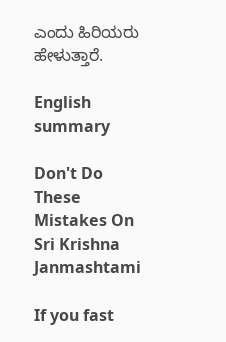ಎಂದು ಹಿರಿಯರು ಹೇಳುತ್ತಾರೆ.

English summary

Don't Do These Mistakes On Sri Krishna Janmashtami

If you fast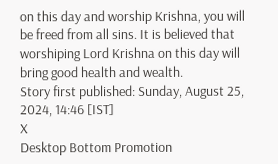on this day and worship Krishna, you will be freed from all sins. It is believed that worshiping Lord Krishna on this day will bring good health and wealth.
Story first published: Sunday, August 25, 2024, 14:46 [IST]
X
Desktop Bottom Promotion